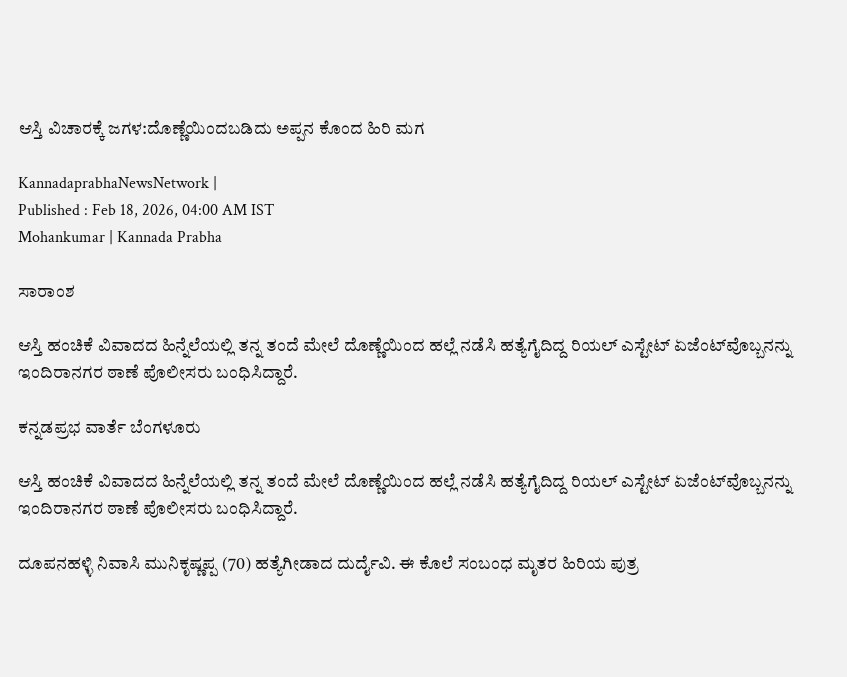ಆಸ್ತಿ ವಿಚಾರಕ್ಕೆ ಜಗಳ:ದೊಣ್ಣೆಯಿಂದಬಡಿದು ಅಪ್ಪನ ಕೊಂದ ಹಿರಿ ಮಗ

KannadaprabhaNewsNetwork |
Published : Feb 18, 2026, 04:00 AM IST
Mohankumar | Kannada Prabha

ಸಾರಾಂಶ

ಆಸ್ತಿ ಹಂಚಿಕೆ ವಿವಾದದ ಹಿನ್ನೆಲೆಯಲ್ಲಿ ತನ್ನ ತಂದೆ ಮೇಲೆ ದೊಣ್ಣೆಯಿಂದ ಹಲ್ಲೆ ನಡೆಸಿ ಹತ್ಯೆಗೈದಿದ್ದ ರಿಯಲ್ ಎಸ್ಟೇಟ್ ಏಜೆಂಟ್‌ವೊಬ್ಬನನ್ನು ಇಂದಿರಾನಗರ ಠಾಣೆ ಪೊಲೀಸರು ಬಂಧಿಸಿದ್ದಾರೆ.

ಕನ್ನಡಪ್ರಭ ವಾರ್ತೆ ಬೆಂಗಳೂರು

ಆಸ್ತಿ ಹಂಚಿಕೆ ವಿವಾದದ ಹಿನ್ನೆಲೆಯಲ್ಲಿ ತನ್ನ ತಂದೆ ಮೇಲೆ ದೊಣ್ಣೆಯಿಂದ ಹಲ್ಲೆ ನಡೆಸಿ ಹತ್ಯೆಗೈದಿದ್ದ ರಿಯಲ್ ಎಸ್ಟೇಟ್ ಏಜೆಂಟ್‌ವೊಬ್ಬನನ್ನು ಇಂದಿರಾನಗರ ಠಾಣೆ ಪೊಲೀಸರು ಬಂಧಿಸಿದ್ದಾರೆ.

ದೂಪನಹಳ್ಳಿ ನಿವಾಸಿ ಮುನಿಕೃಷ್ಣಪ್ಪ (70) ಹತ್ಯೆಗೀಡಾದ ದುರ್ದೈವಿ. ಈ ಕೊಲೆ ಸಂಬಂಧ ಮೃತರ ಹಿರಿಯ ಪುತ್ರ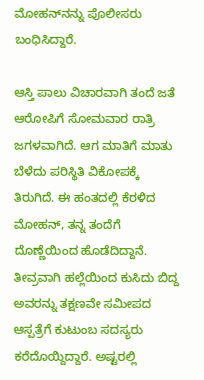ಮೋಹನ್‌ನನ್ನು ಪೊಲೀಸರು ಬಂಧಿಸಿದ್ದಾರೆ.

ಆಸ್ತಿ ಪಾಲು ವಿಚಾರವಾಗಿ ತಂದೆ ಜತೆ ಆರೋಪಿಗೆ ಸೋಮವಾರ ರಾತ್ರಿ ಜಗಳವಾಗಿದೆ. ಆಗ ಮಾತಿಗೆ ಮಾತು ಬೆಳೆದು ಪರಿಸ್ಥಿತಿ ವಿಕೋಪಕ್ಕೆ ತಿರುಗಿದೆ. ಈ ಹಂತದಲ್ಲಿ ಕೆರಳಿದ ಮೋಹನ್‌, ತನ್ನ ತಂದೆಗೆ ದೊಣ್ಣೆಯಿಂದ ಹೊಡೆದಿದ್ದಾನೆ. ತೀವ್ರವಾಗಿ ಹಲ್ಲೆಯಿಂದ ಕುಸಿದು ಬಿದ್ದ ಅವರನ್ನು ತಕ್ಷಣವೇ ಸಮೀಪದ ಆಸ್ಪತ್ರೆಗೆ ಕುಟುಂಬ ಸದಸ್ಯರು ಕರೆದೊಯ್ದಿದ್ದಾರೆ. ಅಷ್ಟರಲ್ಲಿ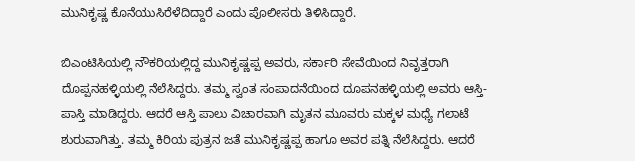ಮುನಿಕೃಷ್ಣ ಕೊನೆಯುಸಿರೆಳೆದಿದ್ದಾರೆ ಎಂದು ಪೊಲೀಸರು ತಿಳಿಸಿದ್ದಾರೆ.

ಬಿಎಂಟಿಸಿಯಲ್ಲಿ ನೌಕರಿಯಲ್ಲಿದ್ದ ಮುನಿಕೃಷ್ಣಪ್ಪ ಅವರು, ಸರ್ಕಾರಿ ಸೇವೆಯಿಂದ ನಿವೃತ್ತರಾಗಿ ದೊಪ್ಪನಹಳ್ಳಿಯಲ್ಲಿ ನೆಲೆಸಿದ್ದರು. ತಮ್ಮ ಸ್ವಂತ ಸಂಪಾದನೆಯಿಂದ ದೂಪನಹಳ್ಳಿಯಲ್ಲಿ ಅವರು ಆಸ್ತಿ-ಪಾಸ್ತಿ ಮಾಡಿದ್ದರು. ಆದರೆ ಆಸ್ತಿ ಪಾಲು ವಿಚಾರವಾಗಿ ಮೃತನ ಮೂವರು ಮಕ್ಕಳ ಮಧ್ಯೆ ಗಲಾಟೆ ಶುರುವಾಗಿತ್ತು. ತಮ್ಮ ಕಿರಿಯ ಪುತ್ರನ ಜತೆ ಮುನಿಕೃಷ್ಣಪ್ಪ ಹಾಗೂ ಅವರ ಪತ್ನಿ ನೆಲೆಸಿದ್ದರು. ಆದರೆ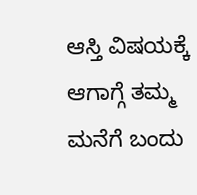ಆಸ್ತಿ ವಿಷಯಕ್ಕೆ ಆಗಾಗ್ಗೆ ತಮ್ಮ ಮನೆಗೆ ಬಂದು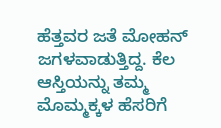ಹೆತ್ತವರ ಜತೆ ಮೋಹನ್ ಜಗಳವಾಡುತ್ತಿದ್ದ. ಕೆಲ ಆಸ್ತಿಯನ್ನು ತಮ್ಮ ಮೊಮ್ಮಕ್ಕಳ ಹೆಸರಿಗೆ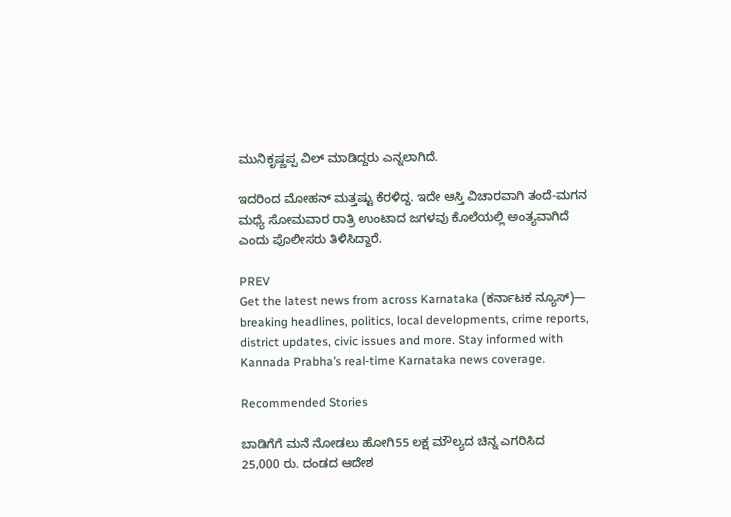ಮುನಿಕೃಷ್ಣಪ್ಪ ವಿಲ್ ಮಾಡಿದ್ದರು ಎನ್ನಲಾಗಿದೆ.

ಇದರಿಂದ ಮೋಹನ್‌ ಮತ್ತಷ್ಟು ಕೆರಳಿದ್ದ. ಇದೇ ಆಸ್ತಿ ವಿಚಾರವಾಗಿ ತಂದೆ-ಮಗನ ಮಧ್ಯೆ ಸೋಮವಾರ ರಾತ್ರಿ ಉಂಟಾದ ಜಗಳವು ಕೊಲೆಯಲ್ಲಿ ಅಂತ್ಯವಾಗಿದೆ ಎಂದು ಪೊಲೀಸರು ತಿಳಿಸಿದ್ದಾರೆ.

PREV
Get the latest news from across Karnataka (ಕರ್ನಾಟಕ ನ್ಯೂಸ್)— breaking headlines, politics, local developments, crime reports, district updates, civic issues and more. Stay informed with Kannada Prabha’s real‑time Karnataka news coverage.

Recommended Stories

ಬಾಡಿಗೆಗೆ ಮನೆ ನೋಡಲು ಹೋಗಿ55 ಲಕ್ಷ ಮೌಲ್ಯದ ಚಿನ್ನ ಎಗರಿಸಿದ
25,000 ರು. ದಂಡದ ಆದೇಶ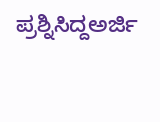ಪ್ರಶ್ನಿಸಿದ್ದಅರ್ಜಿ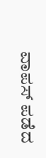ವಾಪಸ್‌ ಪಡೆದ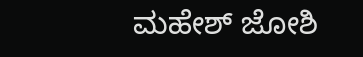ಮಹೇಶ್‌ ಜೋಶಿ